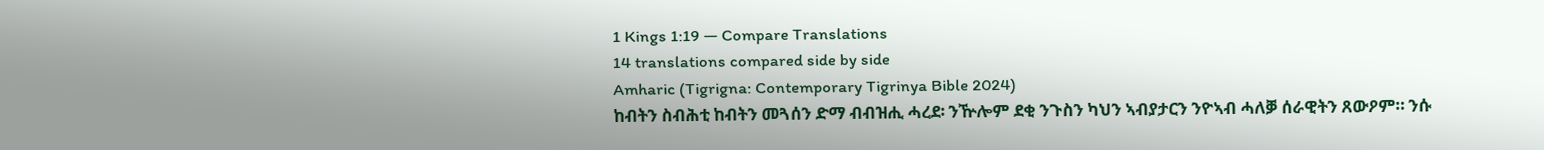1 Kings 1:19 — Compare Translations
14 translations compared side by side
Amharic (Tigrigna: Contemporary Tigrinya Bible 2024)
ከብትን ስብሕቲ ከብትን መጓሰን ድማ ብብዝሒ ሓረደ፡ ንዅሎም ደቂ ንጉስን ካህን ኣብያታርን ንዮኣብ ሓለቓ ሰራዊትን ጸውዖም። ንሱ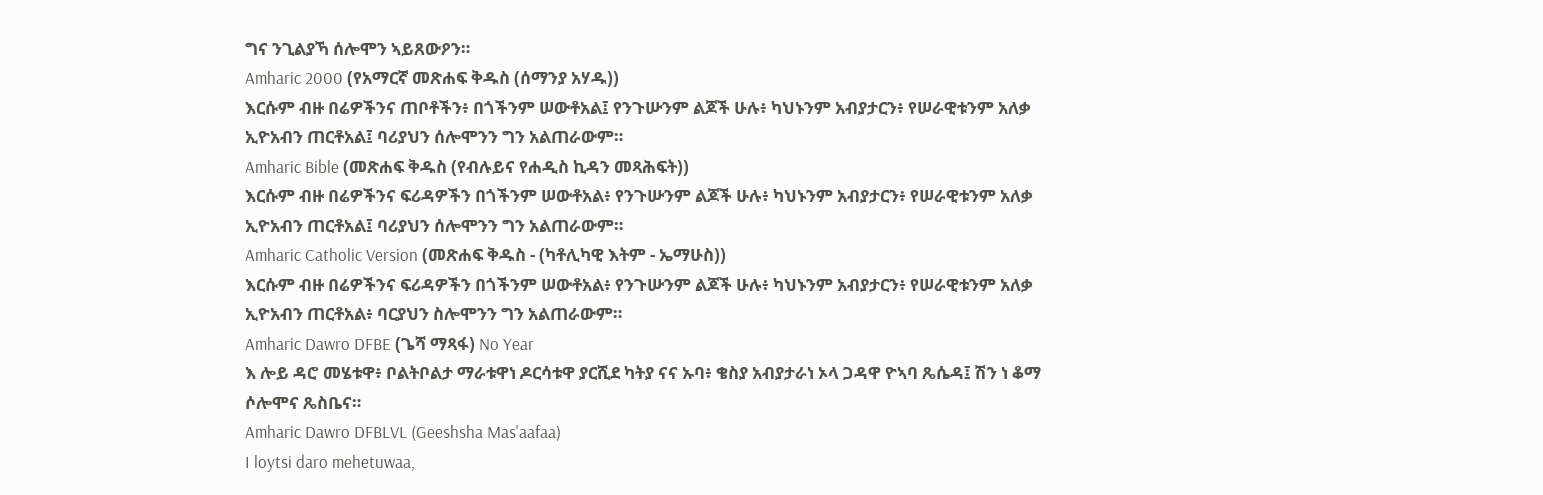ግና ንጊልያኻ ሰሎሞን ኣይጸውዖን።
Amharic 2000 (የአማርኛ መጽሐፍ ቅዱስ (ሰማንያ አሃዱ))
እርሱም ብዙ በሬዎችንና ጠቦቶችን፥ በጎችንም ሠውቶአል፤ የንጉሡንም ልጆች ሁሉ፥ ካህኑንም አብያታርን፥ የሠራዊቱንም አለቃ ኢዮአብን ጠርቶአል፤ ባሪያህን ሰሎሞንን ግን አልጠራውም።
Amharic Bible (መጽሐፍ ቅዱስ (የብሉይና የሐዲስ ኪዳን መጻሕፍት))
እርሱም ብዙ በሬዎችንና ፍሪዳዎችን በጎችንም ሠውቶአል፥ የንጉሡንም ልጆች ሁሉ፥ ካህኑንም አብያታርን፥ የሠራዊቱንም አለቃ ኢዮአብን ጠርቶአል፤ ባሪያህን ሰሎሞንን ግን አልጠራውም።
Amharic Catholic Version (መጽሐፍ ቅዱስ - (ካቶሊካዊ እትም - ኤማሁስ))
እርሱም ብዙ በሬዎችንና ፍሪዳዎችን በጎችንም ሠውቶአል፥ የንጉሡንም ልጆች ሁሉ፥ ካህኑንም አብያታርን፥ የሠራዊቱንም አለቃ ኢዮአብን ጠርቶአል፥ ባርያህን ስሎሞንን ግን አልጠራውም።
Amharic Dawro DFBE (ጌሻ ማጻፋ) No Year
እ ሎይ ዳሮ መሄቱዋ፥ ቦልትቦልታ ማራቱዋነ ዶርሳቱዋ ያርሺደ ካትያ ናና ኡባ፥ ቄስያ አብያታራነ ኦላ ጋዳዋ ዮኣባ ጼሴዳ፤ ሽን ነ ቆማ ሶሎሞና ጼስቤና።
Amharic Dawro DFBLVL (Geeshsha Mas'aafaa)
I loytsi daro mehetuwaa,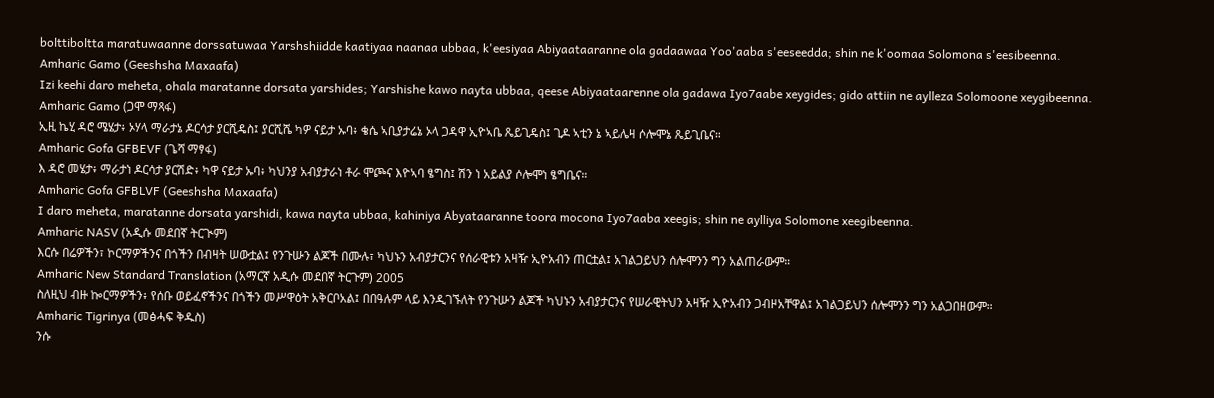bolttiboltta maratuwaanne dorssatuwaa Yarshshiidde kaatiyaa naanaa ubbaa, k'eesiyaa Abiyaataaranne ola gadaawaa Yoo'aaba s'eeseedda; shin ne k'oomaa Solomona s'eesibeenna.
Amharic Gamo (Geeshsha Maxaafa)
Izi keehi daro meheta, ohala maratanne dorsata yarshides; Yarshishe kawo nayta ubbaa, qeese Abiyaataarenne ola gadawa Iyo7aabe xeygides; gido attiin ne aylleza Solomoone xeygibeenna.
Amharic Gamo (ጋሞ ማጻፋ)
ኢዚ ኬሂ ዳሮ ሜሄታ፥ ኦሃላ ማራታኔ ዶርሳታ ያርሺዴስ፤ ያርሺሼ ካዎ ናይታ ኡባ፥ ቄሴ ኣቢያታሬኔ ኦላ ጋዳዋ ኢዮኣቤ ጼይጊዴስ፤ ጊዶ ኣቲን ኔ ኣይሌዛ ሶሎሞኔ ጼይጊቤና።
Amharic Gofa GFBEVF (ጌሻ ማፃፋ)
እ ዳሮ መሄታ፥ ማራታነ ዶርሳታ ያርሽድ፥ ካዋ ናይታ ኡባ፥ ካህንያ አብያታራነ ቶራ ሞጮና እዮኣባ ፄግስ፤ ሽን ነ አይልያ ሶሎሞነ ፄግቤና።
Amharic Gofa GFBLVF (Geeshsha Maxaafa)
I daro meheta, maratanne dorsata yarshidi, kawa nayta ubbaa, kahiniya Abyataaranne toora mocona Iyo7aaba xeegis; shin ne aylliya Solomone xeegibeenna.
Amharic NASV (አዲሱ መደበኛ ትርጒም)
እርሱ በሬዎችን፣ ኮርማዎችንና በጎችን በብዛት ሠውቷል፤ የንጉሡን ልጆች በሙሉ፣ ካህኑን አብያታርንና የሰራዊቱን አዛዥ ኢዮአብን ጠርቷል፤ አገልጋይህን ሰሎሞንን ግን አልጠራውም።
Amharic New Standard Translation (አማርኛ አዲሱ መደበኛ ትርጉም) 2005
ስለዚህ ብዙ ኰርማዎችን፥ የሰቡ ወይፈኖችንና በጎችን መሥዋዕት አቅርቦአል፤ በበዓሉም ላይ እንዲገኙለት የንጉሡን ልጆች ካህኑን አብያታርንና የሠራዊትህን አዛዥ ኢዮአብን ጋብዞአቸዋል፤ አገልጋይህን ሰሎሞንን ግን አልጋበዘውም።
Amharic Tigrinya (መፅሓፍ ቅዱስ)
ንሱ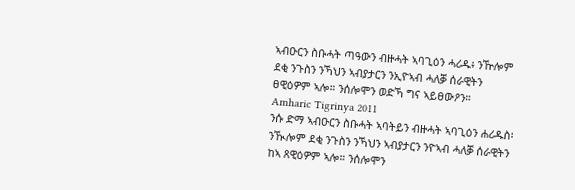ኣብዑርን ስቡሓት ጣዓውን ብዙሓት ኣባጊዕን ሓሪዱ፥ ንዅሎም ደቂ ንጉስን ንኻህን ኣብያታርን ንኢዮኣብ ሓለቓ ሰራዊትን ፀዊዕዎም ኣሎ። ንሰሎሞን ወድኻ ግና ኣይፀውዖን።
Amharic Tigrinya 2011
ንሱ ድማ ኣብዑርን ስቡሓት ኣባትይን ብዙሓት ኣባጊዕን ሐሪዱስ፡ ንዂሎም ደቂ ንጉስን ንኻህን ኣብያታርን ንዮኣብ ሓለቓ ሰራዊትን ከኣ ጸዊዕዎም ኣሎ። ንሰሎሞን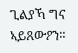ጊልያኻ ግና ኣይጸውዖን።